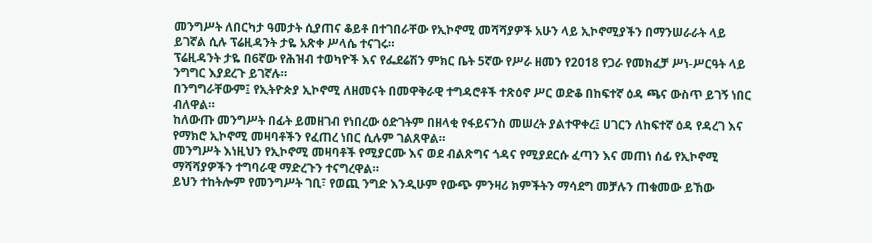መንግሥት ለበርካታ ዓመታት ሲያጠና ቆይቶ በተገበራቸው የኢኮኖሚ መሻሻያዎች አሁን ላይ ኢኮኖሚያችን በማንሠራራት ላይ ይገኛል ሲሉ ፕሬዚዳንት ታዬ አጽቀ ሥላሴ ተናገሩ።
ፕሬዚዳንት ታዬ በ6ኛው የሕዝብ ተወካዮች እና የፌደሬሽን ምክር ቤት 5ኛው የሥራ ዘመን የ2018 የጋራ የመክፈቻ ሥነ-ሥርዓት ላይ ንግግር እያደረጉ ይገኛሉ።
በንግግራቸውም፤ የኢትዮጵያ ኢኮኖሚ ለዘመናት በመዋቅራዊ ተግዳሮቶች ተጽዕኖ ሥር ወድቆ በከፍተኛ ዕዳ ጫና ውስጥ ይገኝ ነበር ብለዋል።
ከለውጡ መንግሥት በፊት ይመዘገብ የነበረው ዕድገትም በዘላቂ የፋይናንስ መሠረት ያልተዋቀረ፤ ሀገርን ለከፍተኛ ዕዳ የዳረገ እና የማክሮ ኢኮኖሚ መዛባቶችን የፈጠረ ነበር ሲሉም ገልጸዋል።
መንግሥት እነዚህን የኢኮኖሚ መዛባቶች የሚያርሙ እና ወደ ብልጽግና ጎዳና የሚያደርሱ ፈጣን እና መጠነ ሰፊ የኢኮኖሚ ማሻሻያዎችን ተግባራዊ ማድረጉን ተናግረዋል።
ይህን ተከትሎም የመንግሥት ገቢ፣ የወጪ ንግድ እንዲሁም የውጭ ምንዛሪ ክምችትን ማሳደግ መቻሉን ጠቁመው ይኸው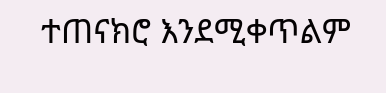ተጠናክሮ እንደሚቀጥልም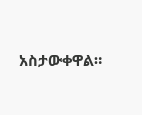አስታውቀዋል።